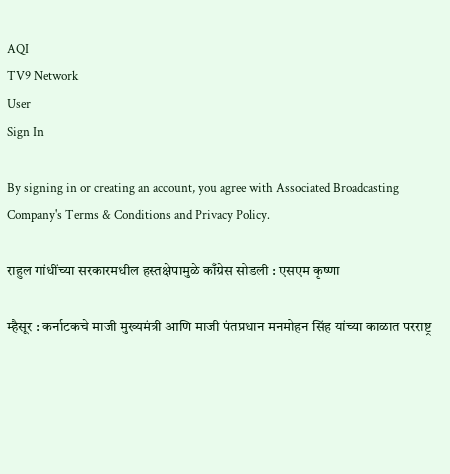AQI
TV9 Network
User
Sign In

By signing in or creating an account, you agree with Associated Broadcasting Company's Terms & Conditions and Privacy Policy.

राहुल गांधींच्या सरकारमधील हस्तक्षेपामुळे काँग्रेस सोडली : एसएम कृष्णा

म्हैसूर : कर्नाटकचे माजी मुख्यमंत्री आणि माजी पंतप्रधान मनमोहन सिंह यांच्या काळात परराष्ट्र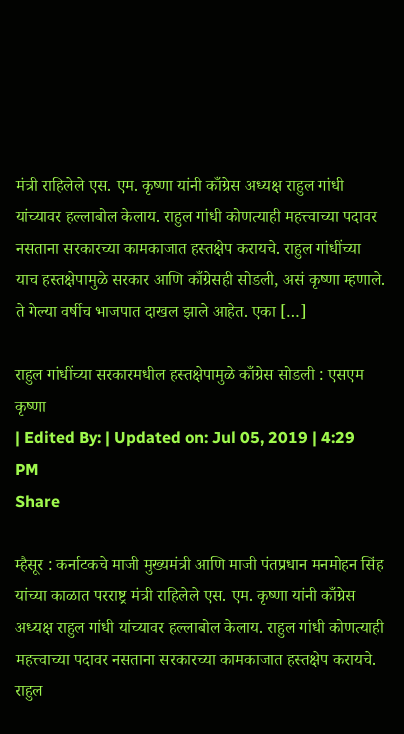मंत्री राहिलेले एस. एम. कृष्णा यांनी काँग्रेस अध्यक्ष राहुल गांधी यांच्यावर हल्लाबोल केलाय. राहुल गांधी कोणत्याही महत्त्वाच्या पदावर नसताना सरकारच्या कामकाजात हस्तक्षेप करायचे. राहुल गांधींच्या याच हस्तक्षेपामुळे सरकार आणि काँग्रेसही सोडली, असं कृष्णा म्हणाले. ते गेल्या वर्षीच भाजपात दाखल झाले आहेत. एका […]

राहुल गांधींच्या सरकारमधील हस्तक्षेपामुळे काँग्रेस सोडली : एसएम कृष्णा
| Edited By: | Updated on: Jul 05, 2019 | 4:29 PM
Share

म्हैसूर : कर्नाटकचे माजी मुख्यमंत्री आणि माजी पंतप्रधान मनमोहन सिंह यांच्या काळात परराष्ट्र मंत्री राहिलेले एस. एम. कृष्णा यांनी काँग्रेस अध्यक्ष राहुल गांधी यांच्यावर हल्लाबोल केलाय. राहुल गांधी कोणत्याही महत्त्वाच्या पदावर नसताना सरकारच्या कामकाजात हस्तक्षेप करायचे. राहुल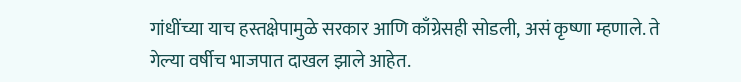गांधींच्या याच हस्तक्षेपामुळे सरकार आणि काँग्रेसही सोडली, असं कृष्णा म्हणाले. ते गेल्या वर्षीच भाजपात दाखल झाले आहेत.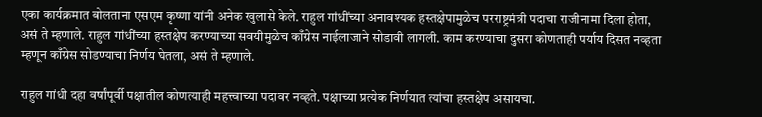एका कार्यक्रमात बोलताना एसएम कृष्णा यांनी अनेक खुलासे केले. राहुल गांधींच्या अनावश्यक हस्तक्षेपामुळेच परराष्ट्रमंत्री पदाचा राजीनामा दिला होता, असं ते म्हणाले. राहुल गांधींच्या हस्तक्षेप करण्याच्या सवयीमुळेच काँग्रेस नाईलाजाने सोडावी लागली. काम करण्याचा दुसरा कोणताही पर्याय दिसत नव्हता म्हणून काँग्रेस सोडण्याचा निर्णय घेतला, असं ते म्हणाले.

राहुल गांधी दहा वर्षांपूर्वी पक्षातील कोणत्याही महत्त्वाच्या पदावर नव्हते. पक्षाच्या प्रत्येक निर्णयात त्यांचा हस्तक्षेप असायचा.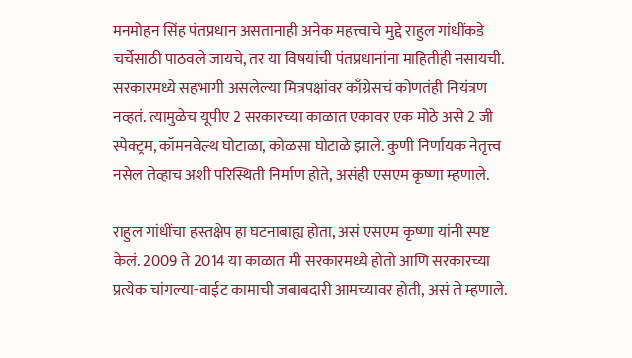मनमोहन सिंह पंतप्रधान असतानाही अनेक महत्त्वाचे मुद्दे राहुल गांधींकडे चर्चेसाठी पाठवले जायचे, तर या विषयांची पंतप्रधानांना माहितीही नसायची. सरकारमध्ये सहभागी असलेल्या मित्रपक्षांवर काँग्रेसचं कोणतंही नियंत्रण नव्हतं. त्यामुळेच यूपीए 2 सरकारच्या काळात एकावर एक मोठे असे 2 जी स्पेक्ट्रम, कॉमनवेल्थ घोटाळा, कोळसा घोटाळे झाले. कुणी निर्णायक नेतृत्त्व नसेल तेव्हाच अशी परिस्थिती निर्माण होते, असंही एसएम कृष्णा म्हणाले.

राहुल गांधींचा हस्तक्षेप हा घटनाबाह्य होता, असं एसएम कृष्णा यांनी स्पष्ट केलं. 2009 ते 2014 या काळात मी सरकारमध्ये होतो आणि सरकारच्या प्रत्येक चांगल्या-वाईट कामाची जबाबदारी आमच्यावर होती, असं ते म्हणाले.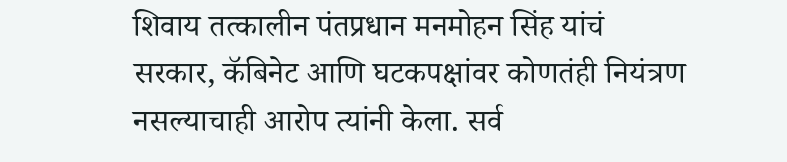शिवाय तत्कालीन पंतप्रधान मनमोहन सिंह यांचं सरकार, कॅबिनेट आणि घटकपक्षांवर कोणतंही नियंत्रण नसल्याचाही आरोप त्यांनी केला. सर्व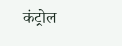कंट्रोल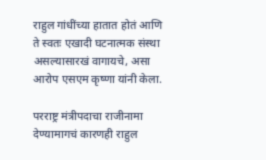राहुल गांधींच्या हातात होतं आणि ते स्वतः एखादी घटनात्मक संस्था असल्यासारखं वागायचे, असा आरोप एसएम कृष्णा यांनी केला.

परराष्ट्र मंत्रीपदाचा राजीनामा देण्यामागचं कारणही राहुल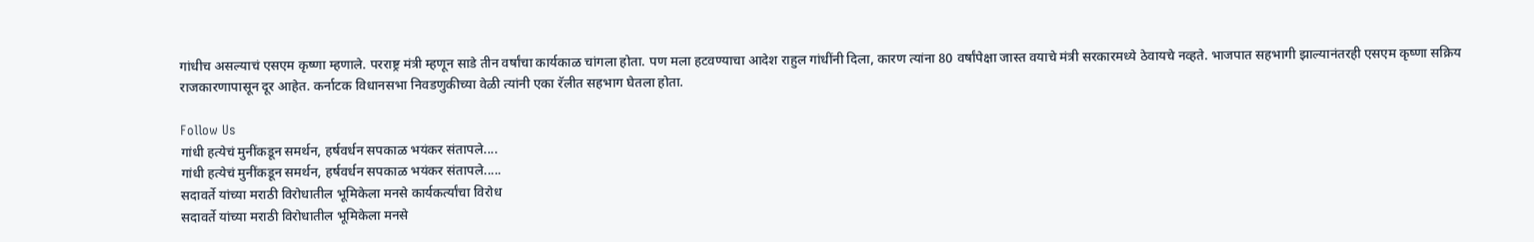गांधीच असल्याचं एसएम कृष्णा म्हणाले. परराष्ट्र मंत्री म्हणून साडे तीन वर्षांचा कार्यकाळ चांगला होता. पण मला हटवण्याचा आदेश राहुल गांधींनी दिला, कारण त्यांना 80 वर्षांपेक्षा जास्त वयाचे मंत्री सरकारमध्ये ठेवायचे नव्हते. भाजपात सहभागी झाल्यानंतरही एसएम कृष्णा सक्रिय राजकारणापासून दूर आहेत. कर्नाटक विधानसभा निवडणुकीच्या वेळी त्यांनी एका रॅलीत सहभाग घेतला होता.

Follow Us
गांधी हत्येचं मुनींकडून समर्थन, हर्षवर्धन सपकाळ भयंकर संतापले....
गांधी हत्येचं मुनींकडून समर्थन, हर्षवर्धन सपकाळ भयंकर संतापले.....
सदावर्ते यांच्या मराठी विरोधातील भूमिकेला मनसे कार्यकर्त्यांचा विरोध
सदावर्ते यांच्या मराठी विरोधातील भूमिकेला मनसे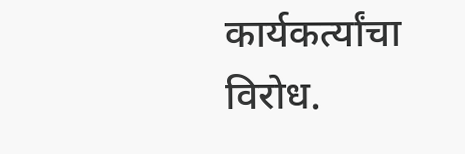कार्यकर्त्यांचा विरोध.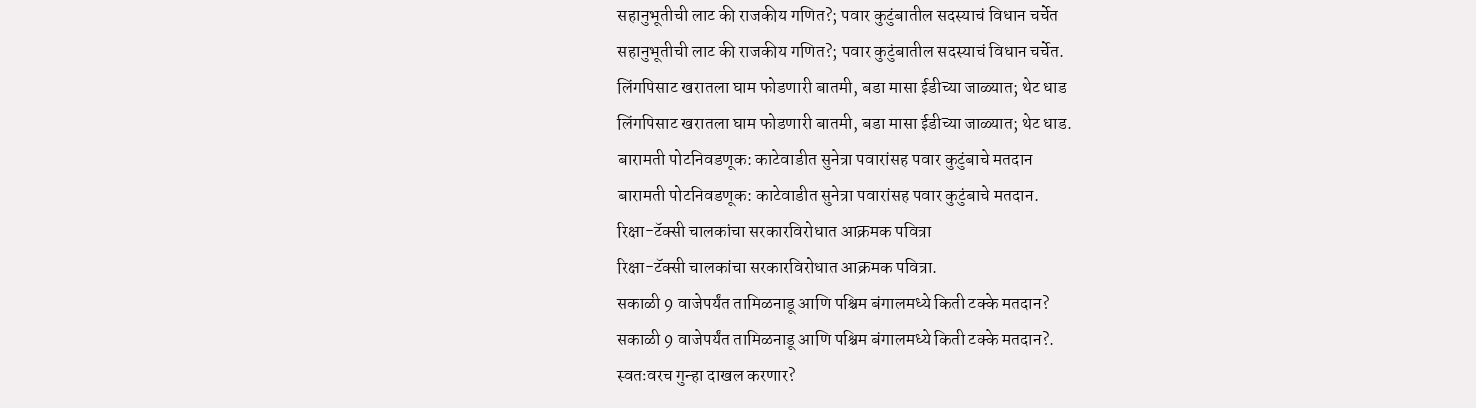सहानुभूतीची लाट की राजकीय गणित?; पवार कुटुंबातील सदस्याचं विधान चर्चेत
सहानुभूतीची लाट की राजकीय गणित?; पवार कुटुंबातील सदस्याचं विधान चर्चेत.
लिंगपिसाट खरातला घाम फोडणारी बातमी, बडा मासा ईडीच्या जाळ्यात; थेट धाड
लिंगपिसाट खरातला घाम फोडणारी बातमी, बडा मासा ईडीच्या जाळ्यात; थेट धाड.
बारामती पोटनिवडणूक: काटेवाडीत सुनेत्रा पवारांसह पवार कुटुंबाचे मतदान
बारामती पोटनिवडणूक: काटेवाडीत सुनेत्रा पवारांसह पवार कुटुंबाचे मतदान.
रिक्षा-टॅक्सी चालकांचा सरकारविरोधात आक्रमक पवित्रा
रिक्षा-टॅक्सी चालकांचा सरकारविरोधात आक्रमक पवित्रा.
सकाळी 9 वाजेपर्यंत तामिळनाडू आणि पश्चिम बंगालमध्ये किती टक्के मतदान?
सकाळी 9 वाजेपर्यंत तामिळनाडू आणि पश्चिम बंगालमध्ये किती टक्के मतदान?.
स्वतःवरच गुन्हा दाखल करणार?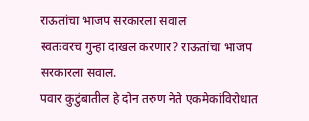राऊतांचा भाजप सरकारला सवाल
स्वतःवरच गुन्हा दाखल करणार? राऊतांचा भाजप सरकारला सवाल.
पवार कुटुंबातील हे दोन तरुण नेते एकमेकांविरोधात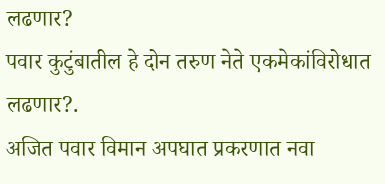लढणार?
पवार कुटुंबातील हे दोन तरुण नेते एकमेकांविरोधात लढणार?.
अजित पवार विमान अपघात प्रकरणात नवा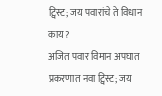ट्विस्ट; जय पवारांचे ते विधान काय?
अजित पवार विमान अपघात प्रकरणात नवा ट्विस्ट; जय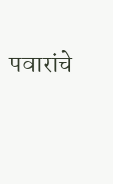पवारांचे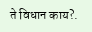ते विधान काय?.